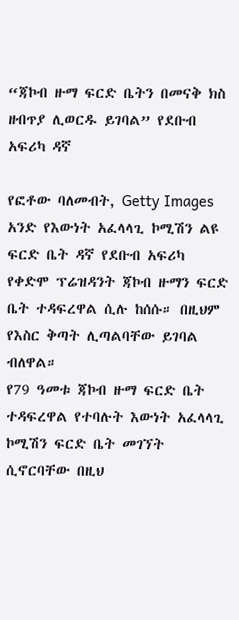“ጃኮብ ዙማ ፍርድ ቤትን በመናቅ ክስ ዘብጥያ ሊወርዱ ይገባል” የደቡብ አፍሪካ ዳኛ

የፎቶው ባለመብት, Getty Images
አንድ የእውነት አፈላላጊ ኮሚሽን ልዩ ፍርድ ቤት ዳኛ የደቡብ አፍሪካ የቀድሞ ፕሬዝዳንት ጃኮብ ዙማን ፍርድ ቤት ተዳፍረዋል ሲሉ ከሰሱ። በዚህም የእስር ቅጣት ሊጣልባቸው ይገባል ብለዋል።
የ79 ዓመቱ ጃኮብ ዙማ ፍርድ ቤት ተዳፍረዋል የተባሉት እውነት አፈላላጊ ኮሚሽን ፍርድ ቤት መገኘት ሲኖርባቸው በዚህ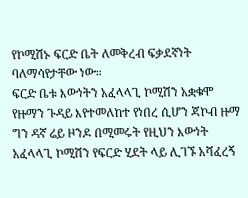የኮሚሽኑ ፍርድ ቤት ለመቅረብ ፍቃደኛነት ባለማሳየታቸው ነው።
ፍርድ ቤቱ እውነትን አፈላላጊ ኮሚሽን አቋቁሞ የዙማን ጉዳይ እየተመለከተ የነበረ ሲሆን ጃኮብ ዙማ ግን ዳኛ ሬይ ዞንዶ በሚመሩት የዚህን እውነት አፈላላጊ ኮሚሽን የፍርድ ሂደት ላይ ሊገኙ አሻፈረኝ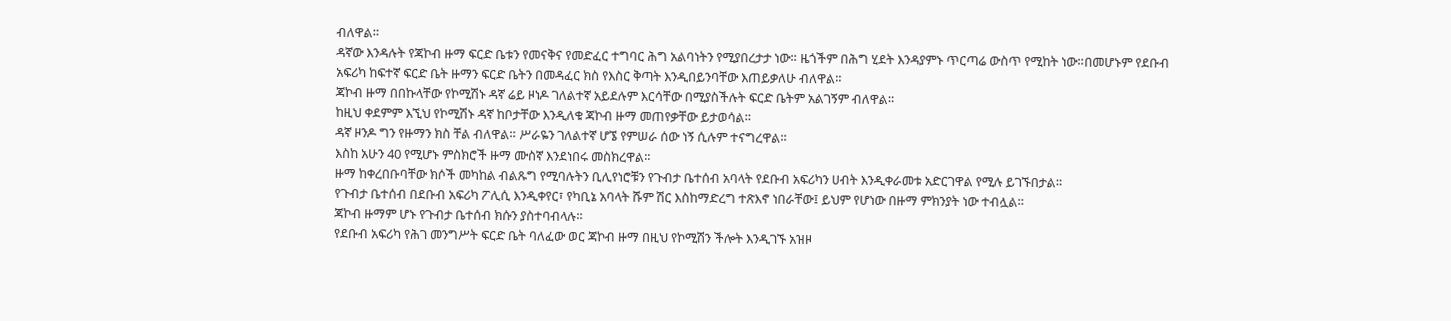ብለዋል።
ዳኛው እንዳሉት የጃኮብ ዙማ ፍርድ ቤቱን የመናቅና የመድፈር ተግባር ሕግ አልባነትን የሚያበረታታ ነው። ዜጎችም በሕግ ሂደት እንዳያምኑ ጥርጣሬ ውስጥ የሚከት ነው።በመሆኑም የደቡብ አፍሪካ ከፍተኛ ፍርድ ቤት ዙማን ፍርድ ቤትን በመዳፈር ክስ የእስር ቅጣት እንዲበይንባቸው እጠይቃለሁ ብለዋል።
ጃኮብ ዙማ በበኩላቸው የኮሚሽኑ ዳኛ ሬይ ዞነዶ ገለልተኛ አይደሉም እርሳቸው በሚያስችሉት ፍርድ ቤትም አልገኝም ብለዋል።
ከዚህ ቀደምም እኚህ የኮሚሽኑ ዳኛ ከቦታቸው እንዲለቁ ጃኮብ ዙማ መጠየቃቸው ይታወሳል።
ዳኛ ዞንዶ ግን የዙማን ክስ ቸል ብለዋል። ሥራዬን ገለልተኛ ሆኜ የምሠራ ሰው ነኝ ሲሉም ተናግረዋል።
እስከ አሁን 40 የሚሆኑ ምስክሮች ዙማ ሙስኛ እንደነበሩ መስክረዋል።
ዙማ ከቀረበቡባቸው ክሶች መካከል ብልጹግ የሚባሉትን ቢሊየነሮቹን የጉብታ ቤተሰብ አባላት የደቡብ አፍሪካን ሀብት እንዲቀራመቱ አድርገዋል የሚሉ ይገኙበታል።
የጉብታ ቤተሰብ በደቡብ አፍሪካ ፖሊሲ እንዲቀየር፣ የካቢኔ አባላት ሹም ሽር እስከማድረግ ተጽእኖ ነበራቸው፤ ይህም የሆነው በዙማ ምክንያት ነው ተብሏል።
ጃኮብ ዙማም ሆኑ የጉብታ ቤተሰብ ክሱን ያስተባብላሉ።
የደቡብ አፍሪካ የሕገ መንግሥት ፍርድ ቤት ባለፈው ወር ጃኮብ ዙማ በዚህ የኮሚሽን ችሎት እንዲገኙ አዝዞ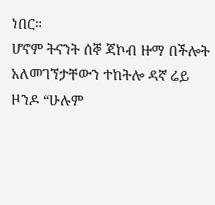ነበር።
ሆኖም ትናንት ሰኞ ጃኮብ ዙማ በችሎት አለመገኘታቸውን ተከትሎ ዳኛ ሬይ ዞንዶ “ሁሉም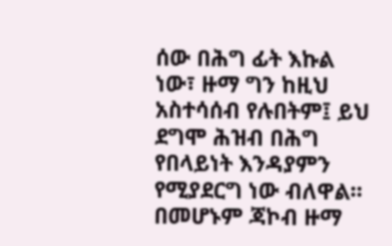ሰው በሕግ ፊት እኩል ነው፣ ዙማ ግን ከዚህ አስተሳሰብ የሉበትም፤ ይህ ደግሞ ሕዝብ በሕግ የበላይነት እንዳያምን የሚያደርግ ነው ብለዋል።
በመሆኑም ጃኮብ ዙማ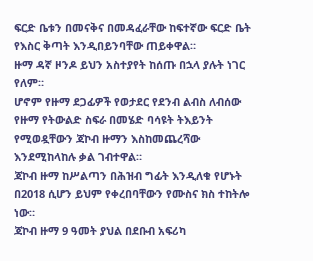ፍርድ ቤቱን በመናቅና በመዳፈራቸው ከፍተኛው ፍርድ ቤት የእስር ቅጣት እንዲበይንባቸው ጠይቀዋል።
ዙማ ዳኛ ዞንዶ ይህን አስተያየት ከሰጡ በኋላ ያሉት ነገር የለም።
ሆኖም የዙማ ደጋፊዎች የወታደር የደንብ ልብስ ለብሰው የዙማ የትውልድ ስፍራ በመሄድ ባሳዩት ትእይንት የሚወዷቸውን ጃኮብ ዙማን እስከመጨረሻው እንደሚከላከሉ ቃል ገብተዋል።
ጃኮብ ዙማ ከሥልጣን በሕዝብ ግፊት እንዲለቁ የሆኑት በ2018 ሲሆን ይህም የቀረበባቸውን የሙስና ክስ ተከትሎ ነው።
ጃኮብ ዙማ 9 ዓመት ያህል በደቡብ አፍሪካ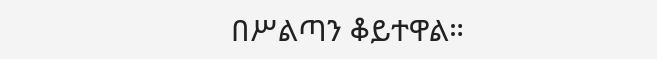በሥልጣን ቆይተዋል።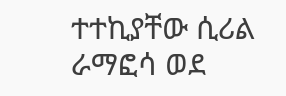ተተኪያቸው ሲሪል ራማፎሳ ወደ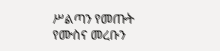ሥልጣን የመጡት የሙስና መረቡን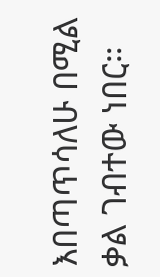እበጣጥሳለሁ በሚል ቃል ገብተው ነበር።